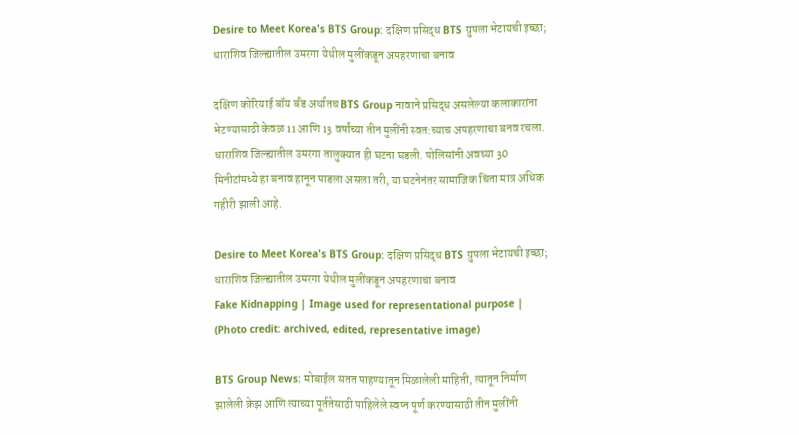Desire to Meet Korea's BTS Group: दक्षिण प्रसिद्ध BTS ग्रुपला भेटायची इच्छा; धाराशिव जिल्ह्यातील उमरगा येथील मुलींकडून अपहरणाचा बनाव

दक्षिण कोरियाई बॉय बँड अर्थातच BTS Group नावाने प्रसिद्ध असलेल्या कलाकारांना भेटण्यासाठी केवळ 11 आणि 13 वर्षांच्या तीन मुलींनी स्वत:च्याच अपहरणाचा बनव रचला. धाराशिव जिल्ह्यातील उमरगा तालुक्यात ही घटना घडली. पोलिसांनी अवघ्या 30 मिनीटांमध्ये हा बनाव हानून पाडला असला तरी, या घटनेनंतर सामाजिक चिंता मात्र अधिक गहीरी झाली आहे.

Desire to Meet Korea's BTS Group: दक्षिण प्रसिद्ध BTS ग्रुपला भेटायची इच्छा; धाराशिव जिल्ह्यातील उमरगा येथील मुलींकडून अपहरणाचा बनाव
Fake Kidnapping | Image used for representational purpose | (Photo credit: archived, edited, representative image)

BTS Group News: मोबाईल सतत पाहण्यातून मिळालेली माहिती, त्यातून निर्माण झालेली क्रेझ आणि त्याच्या पूर्ततेसाठी पाहिलेले स्वप्न पूर्ण करण्यासाठी तीन मुलींनी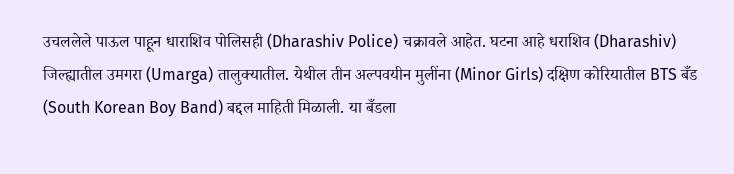उचललेले पाऊल पाहून धाराशिव पोलिसही (Dharashiv Police) चक्रावले आहेत. घटना आहे धराशिव (Dharashiv) जिल्ह्यातील उमगरा (Umarga) तालुक्यातील. येथील तीन अल्पवयीन मुलींना (Minor Girls) दक्षिण कोरियातील BTS बँड (South Korean Boy Band) बद्दल माहिती मिळाली. या बँडला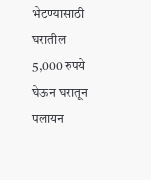भेटण्यासाठी घरातील 5,000 रुपये घेऊन घरातून पलायन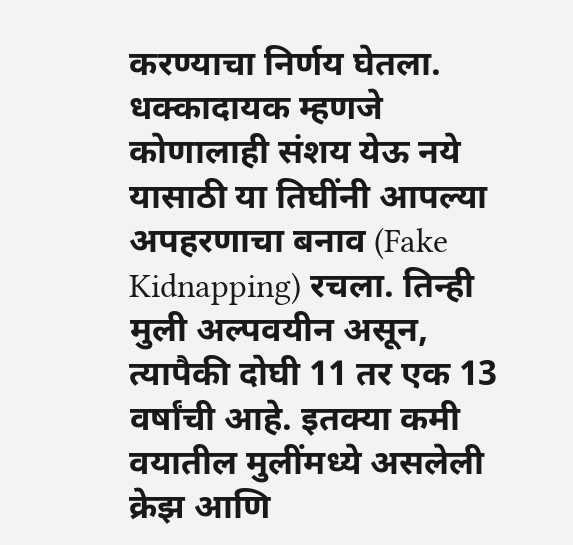करण्याचा निर्णय घेतला. धक्कादायक म्हणजे कोणालाही संशय येऊ नये यासाठी या तिघींनी आपल्या अपहरणाचा बनाव (Fake Kidnapping) रचला. तिन्ही मुली अल्पवयीन असून, त्यापैकी दोघी 11 तर एक 13 वर्षांची आहे. इतक्या कमी वयातील मुलींमध्ये असलेली क्रेझ आणि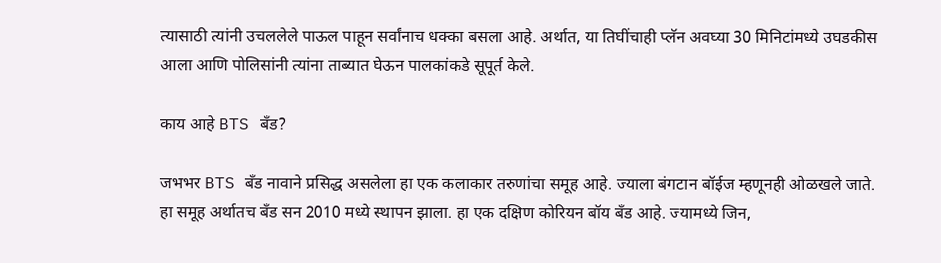त्यासाठी त्यांनी उचललेले पाऊल पाहून सर्वांनाच धक्का बसला आहे. अर्थात, या तिघींचाही प्लॅन अवघ्या 30 मिनिटांमध्ये उघडकीस आला आणि पोलिसांनी त्यांना ताब्यात घेऊन पालकांकडे सूपूर्त केले.

काय आहे BTS बँड?

जभभर BTS बँड नावाने प्रसिद्ध असलेला हा एक कलाकार तरुणांचा समूह आहे. ज्याला बंगटान बॉईज म्हणूनही ओळखले जाते. हा समूह अर्थातच बँड सन 2010 मध्ये स्थापन झाला. हा एक दक्षिण कोरियन बॉय बँड आहे. ज्यामध्ये जिन,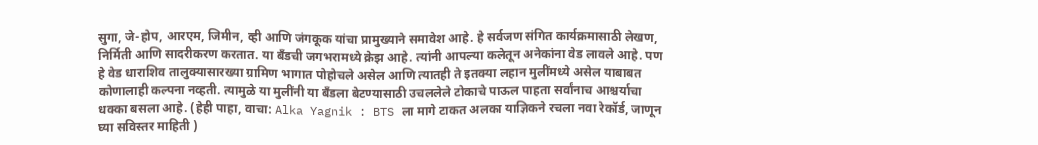सुगा, जे-होप, आरएम, जिमीन, व्ही आणि जंगकूक यांचा प्रामुख्याने समावेश आहे. हे सर्वजण संगित कार्यक्रमासाठी लेखण, निर्मिती आणि सादरीकरण करतात. या बँडची जगभरामध्ये क्रेझ आहे. त्यांनी आपल्या कलेतून अनेकांना वेड लावले आहे. पण हे वेड धाराशिव तालुक्यासारख्या ग्रामिण भागात पोहोचले असेल आणि त्यातही ते इतक्या लहान मुलींमध्ये असेल याबाबत कोणालाही कल्पना नव्हती. त्यामुळे या मुलींनी या बँडला बेटण्यासाठी उचललेले टोकाचे पाऊल पाहता सर्वांनाच आश्चर्याचा धक्का बसला आहे. (हेही पाहा, वाचा: Alka Yagnik : BTS ला मागे टाकत अलका याज्ञिकने रचला नवा रेकॉर्ड, जाणून घ्या सविस्तर माहिती )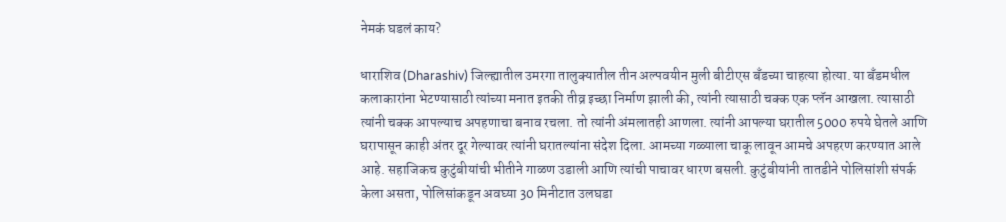नेमकं घडलं काय?

धाराशिव (Dharashiv) जिल्ह्यातील उमरगा तालुक्यातील तीन अल्पवयीन मुली बीटीएस बँडच्या चाहत्या होत्या. या बँडमधील कलाकारांना भेटण्यासाठी त्यांच्या मनात इतकी तीव्र इच्छा निर्माण झाली की, त्यांनी त्यासाठी चक्क एक प्लॅन आखला. त्यासाठी त्यांनी चक्क आपल्याच अपहणाचा बनाव रचला. तो त्यांनी अंमलातही आणला. त्यांनी आपल्या घरातील 5000 रुपये घेतले आणि घरापासून काही अंतर दूर गेल्यावर त्यांनी घरातल्यांना संदेश दिला. आमच्या गळ्याला चाकू लावून आमचे अपहरण करण्यात आले आहे. सहाजिकच कुटुंबीयांची भीतीने गाळण उडाली आणि त्यांची पाचावर धारण बसली. कुटुंबीयांनी तातडीने पोलिसांशी संपर्क केला असता, पोलिसांकडून अवघ्या 30 मिनीटात उलघडा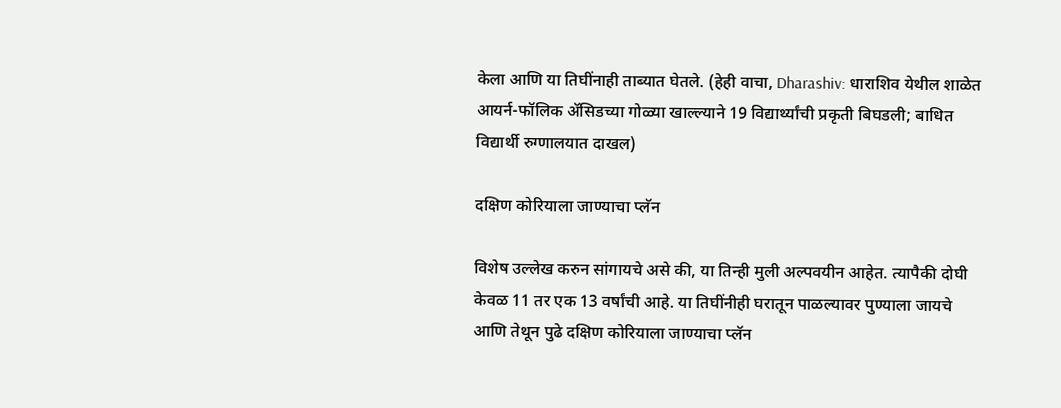केला आणि या तिघींनाही ताब्यात घेतले. (हेही वाचा, Dharashiv: धाराशिव येथील शाळेत आयर्न-फॉलिक ॲसिडच्या गोळ्या खाल्ल्याने 19 विद्यार्थ्यांची प्रकृती बिघडली; बाधित विद्यार्थी रुग्णालयात दाखल)

दक्षिण कोरियाला जाण्याचा प्लॅन

विशेष उल्लेख करुन सांगायचे असे की, या तिन्ही मुली अल्पवयीन आहेत. त्यापैकी दोघी केवळ 11 तर एक 13 वर्षांची आहे. या तिघींनीही घरातून पाळल्यावर पुण्याला जायचे आणि तेथून पुढे दक्षिण कोरियाला जाण्याचा प्लॅन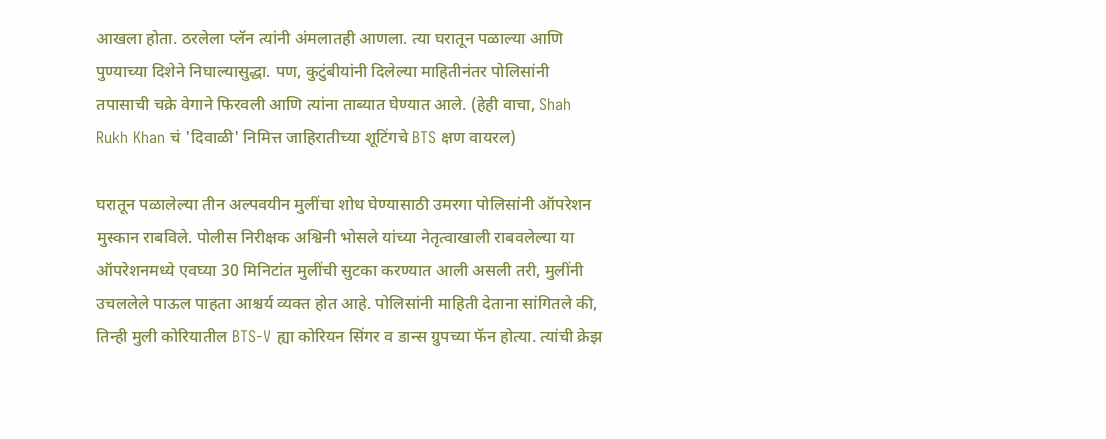आखला होता. ठरलेला प्लॅन त्यांनी अंमलातही आणला. त्या घरातून पळाल्या आणि पुण्याच्या दिशेने निघाल्यासुद्धा. पण, कुटुंबीयांनी दिलेल्या माहितीनंतर पोलिसांनी तपासाची चक्रे वेगाने फिरवली आणि त्यांना ताब्यात घेण्यात आले. (हेही वाचा, Shah Rukh Khan चं 'दिवाळी' निमित्त जाहिरातीच्या शूटिंगचे BTS क्षण वायरल)

घरातून पळालेल्या तीन अल्पवयीन मुलींचा शोध घेण्यासाठी उमरगा पोलिसांनी ऑपरेशन मुस्कान राबविले. पोलीस निरीक्षक अश्विनी भोसले यांच्या नेतृत्वाखाली राबवलेल्या या ऑपरेशनमध्ये एवघ्या 30 मिनिटांत मुलींची सुटका करण्यात आली असली तरी, मुलींनी उचललेले पाऊल पाहता आश्चर्य व्यक्त होत आहे. पोलिसांनी माहिती देताना सांगितले की, तिन्ही मुली कोरियातील BTS-V ह्या कोरियन सिंगर व डान्स ग्रुपच्या फॅन होत्या. त्यांची क्रेझ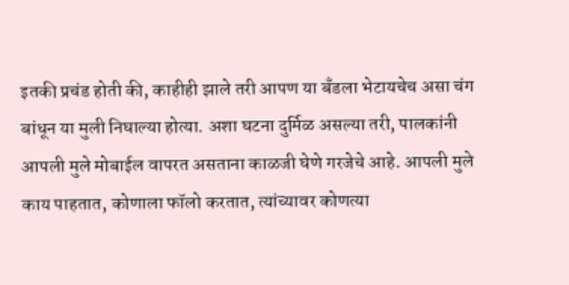इतकी प्रचंड होती की, काहीही झाले तरी आपण या बँडला भेटायचेच असा चंग बांधून या मुली निघाल्या होत्या. अशा घटना दुर्मिळ असल्या तरी, पालकांनी आपली मुले मोबाईल वापरत असताना काळजी घेणे गरजेचे आहे. आपली मुले काय पाहतात, कोणाला फॉलो करतात, त्यांच्यावर कोणत्या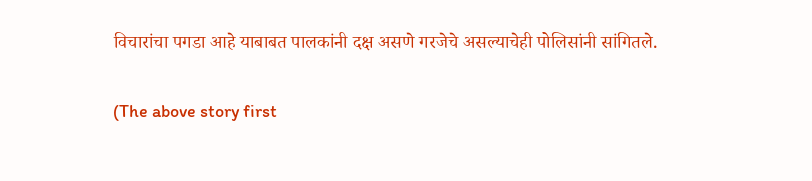विचारांचा पगडा आहे याबाबत पालकांनी दक्ष असणे गरजेचे असल्याचेही पोलिसांनी सांगितले.

(The above story first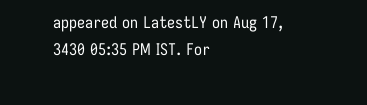appeared on LatestLY on Aug 17, 3430 05:35 PM IST. For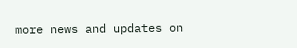more news and updates on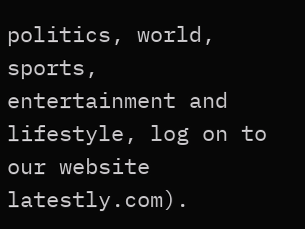politics, world, sports, entertainment and lifestyle, log on to our website latestly.com).